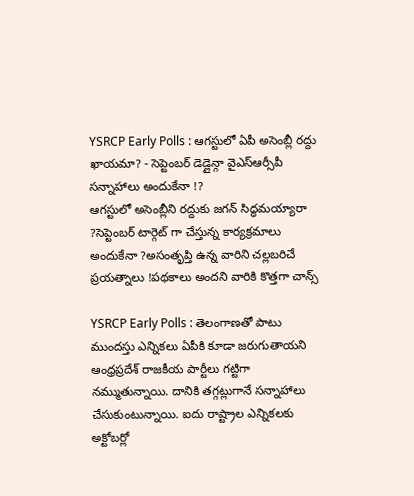YSRCP Early Polls : ఆగస్టులో ఏపీ అసెంబ్లీ రద్దు ఖాయమా? - సెప్టెంబర్ డెడ్లైన్గా వైఎస్ఆర్సీపీ సన్నాహాలు అందుకేనా !?
ఆగస్టులో అసెంబ్లీని రద్దుకు జగన్ సిద్ధమయ్యారా ?సెప్టెంబర్ టార్గెట్ గా చేస్తున్న కార్యక్రమాలు అందుకేనా ?అసంతృప్తి ఉన్న వారిని చల్లబరిచే ప్రయత్నాలు !పథకాలు అందని వారికి కొత్తగా చాన్స్

YSRCP Early Polls : తెలంగాణతో పాటు ముందస్తు ఎన్నికలు ఏపీకి కూడా జరుగుతాయని ఆంధ్రప్రదేశ్ రాజకీయ పార్టీలు గట్టిగా నమ్ముతున్నాయి. దానికి తగ్గట్లుగానే సన్నాహాలు చేసుకుంటున్నాయి. ఐదు రాష్ట్రాల ఎన్నికలకు అక్టోబర్లో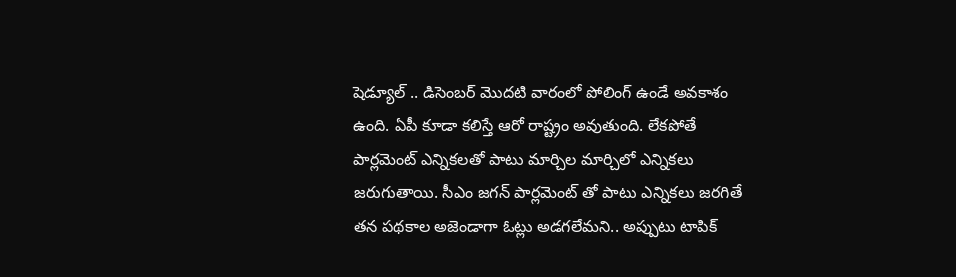షెడ్యూల్ .. డిసెంబర్ మొదటి వారంలో పోలింగ్ ఉండే అవకాశం ఉంది. ఏపీ కూడా కలిస్తే ఆరో రాష్ట్రం అవుతుంది. లేకపోతే పార్లమెంట్ ఎన్నికలతో పాటు మార్చిల మార్చిలో ఎన్నికలు జరుగుతాయి. సీఎం జగన్ పార్లమెంట్ తో పాటు ఎన్నికలు జరగితే తన పథకాల అజెండాగా ఓట్లు అడగలేమని.. అప్పుటు టాపిక్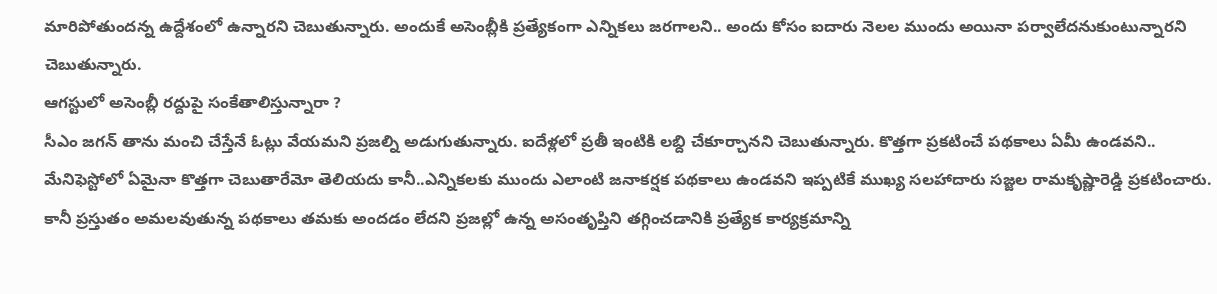మారిపోతుందన్న ఉద్దేశంలో ఉన్నారని చెబుతున్నారు. అందుకే అసెంబ్లీకి ప్రత్యేకంగా ఎన్నికలు జరగాలని.. అందు కోసం ఐదారు నెలల ముందు అయినా పర్వాలేదనుకుంటున్నారని చెబుతున్నారు.
ఆగస్టులో అసెంబ్లీ రద్దుపై సంకేతాలిస్తున్నారా ?
సీఎం జగన్ తాను మంచి చేస్తేనే ఓట్లు వేయమని ప్రజల్ని అడుగుతున్నారు. ఐదేళ్లలో ప్రతీ ఇంటికి లబ్ది చేకూర్చానని చెబుతున్నారు. కొత్తగా ప్రకటించే పథకాలు ఏమీ ఉండవని.. మేనిఫెస్టోలో ఏమైనా కొత్తగా చెబుతారేమో తెలియదు కానీ..ఎన్నికలకు ముందు ఎలాంటి జనాకర్షక పథకాలు ఉండవని ఇప్పటికే ముఖ్య సలహాదారు సజ్జల రామకృష్ణారెడ్డి ప్రకటించారు. కానీ ప్రస్తుతం అమలవుతున్న పథకాలు తమకు అందడం లేదని ప్రజల్లో ఉన్న అసంతృప్తిని తగ్గించడానికి ప్రత్యేక కార్యక్రమాన్ని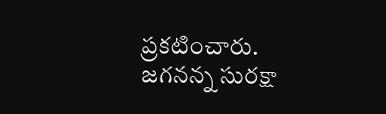ప్రకటించారు. జగనన్న సురక్షా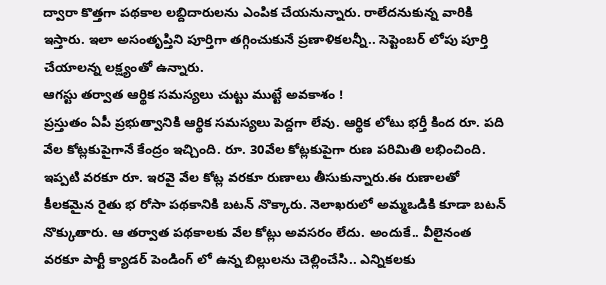ద్వారా కొత్తగా పథకాల లబ్దిదారులను ఎంపిక చేయనున్నారు. రాలేదనుకున్న వారికి ఇస్తారు. ఇలా అసంతృప్తిని పూర్తిగా తగ్గించుకునే ప్రణాళికలన్నీ.. సెప్టెంబర్ లోపు పూర్తి చేయాలన్న లక్ష్యంతో ఉన్నారు.
ఆగస్టు తర్వాత ఆర్థిక సమస్యలు చుట్టు ముట్టే అవకాశం !
ప్రస్తుతం ఏపీ ప్రభుత్వానికి ఆర్థిక సమస్యలు పెద్దగా లేవు. ఆర్థిక లోటు భర్తీ కింద రూ. పది వేల కోట్లకుపైగానే కేంద్రం ఇచ్చింది. రూ. 30వేల కోట్లకుపైగా రుణ పరిమితి లభించింది. ఇప్పటి వరకూ రూ. ఇరవై వేల కోట్ల వరకూ రుణాలు తీసుకున్నారు.ఈ రుణాలతో కీలకమైన రైతు భ రోసా పథకానికి బటన్ నొక్కారు. నెలాఖరులో అమ్మఒడికి కూడా బటన్ నొక్కుతారు. ఆ తర్వాత పథకాలకు వేల కోట్లు అవసరం లేదు. అందుకే.. వీలైనంత వరకూ పార్టీ క్యాడర్ పెండింగ్ లో ఉన్న బిల్లులను చెల్లించేసి.. ఎన్నికలకు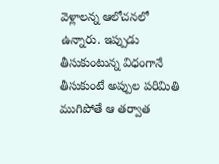వెళ్లాలన్న ఆలోచనలో ఉన్నారు. ఇప్పుడు తీసుకుంటున్న విధంగానే తీసుకుంటే అప్పుల పరిమితి ముగిపోతే ఆ తర్వాత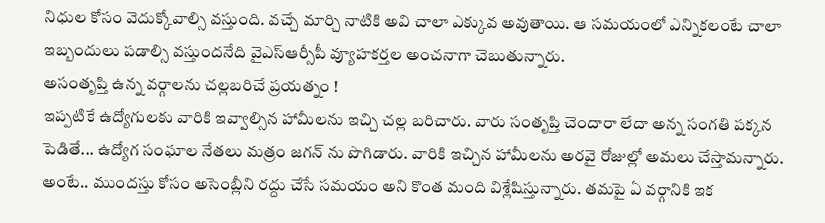నిధుల కోసం వెదుక్కోవాల్సి వస్తుంది. వచ్చే మార్చి నాటికి అవి చాలా ఎక్కువ అవుతాయి. ఆ సమయంలో ఎన్నికలంటే చాలా ఇబ్బందులు పడాల్సి వస్తుందనేది వైఎస్ఆర్సీపీ వ్యూహకర్తల అంచనాగా చెబుతున్నారు.
అసంతృప్తి ఉన్న వర్గాలను చల్లబరిచే ప్రయత్నం !
ఇప్పటికే ఉద్యోగులకు వారికి ఇవ్వాల్సిన హామీలను ఇచ్చి చల్ల బరిచారు. వారు సంతృప్తి చెందారా లేదా అన్న సంగతి పక్కన పెడితే... ఉద్యోగ సంఘాల నేతలు మత్రం జగన్ ను పొగిడారు. వారికి ఇచ్చిన హామీలను అరవై రోజుల్లో అమలు చేస్తామన్నారు. అంటే.. ముందస్తు కోసం అసెంబ్లీని రద్దు చేసే సమయం అని కొంత మంది విశ్లేషిస్తున్నారు. తమపై ఏ వర్గానికి ఇక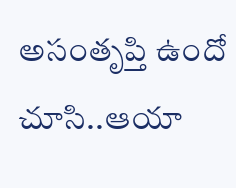అసంతృప్తి ఉందో చూసి..ఆయా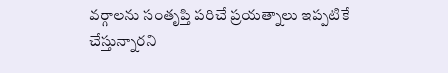వర్గాలను సంతృప్తి పరిచే ప్రయత్నాలు ఇప్పటికే చేస్తున్నారని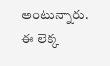అంటున్నారు. ఈ లెక్క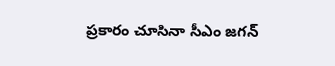ప్రకారం చూసినా సీఎం జగన్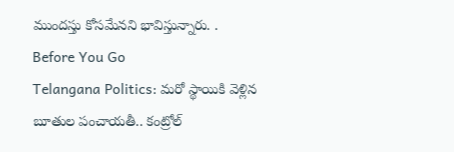ముందస్తు కోసమేనని భావిస్తున్నారు. .
Before You Go
Telangana Politics: మరో స్థాయికి వెళ్లిన బూతుల పంచాయతీ.. కంట్రోల్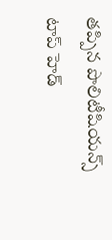తప్పిన పొలిటీషియన్స్
టాప్ హెడ్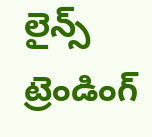లైన్స్
ట్రెండింగ్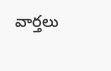వార్తలు